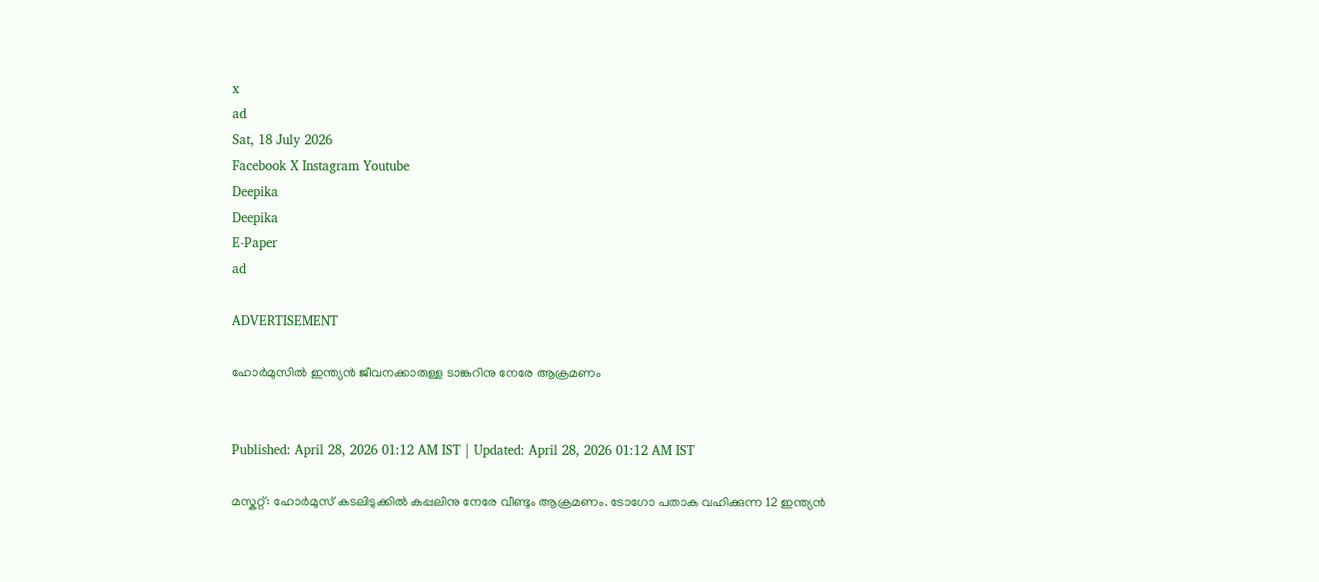x
ad
Sat, 18 July 2026
Facebook X Instagram Youtube
Deepika
Deepika
E-Paper
ad

ADVERTISEMENT

ഹോർമുസിൽ ഇന്ത്യൻ ജീവനക്കാരുള്ള ടാങ്കറിനു നേരേ ആക്രമണം


Published: April 28, 2026 01:12 AM IST | Updated: April 28, 2026 01:12 AM IST

മസ്കറ്റ്: ഹോർമുസ് കടലിടുക്കിൽ കപ്പലിനു നേരേ വീണ്ടും ആക്രമണം. ടോഗോ പതാക വഹിക്കുന്ന 12 ഇന്ത്യൻ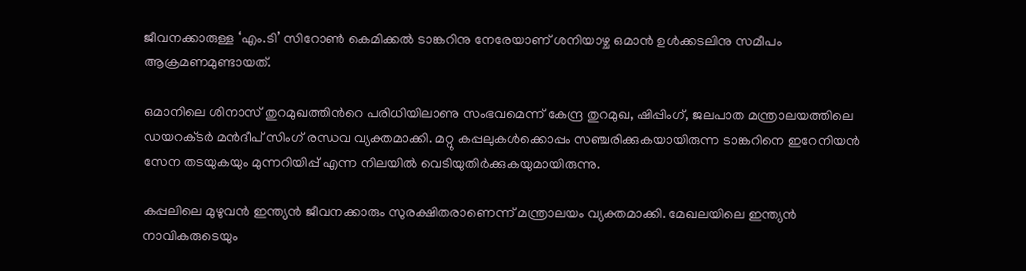ജീവനക്കാരുള്ള ‘എം.ടി’ സിറോൺ കെമിക്കൽ ടാങ്കറിനു നേരേയാണ് ശനിയാഴ്ച ഒമാൻ ഉൾക്കടലിനു സമീപം ആക്രമണമുണ്ടായത്.

ഒമാനിലെ ശിനാസ് തുറമുഖത്തിന്‍റെ പരിധിയിലാണു സംഭവമെന്ന് കേന്ദ്ര തുറമുഖ, ഷിപ്പിംഗ്, ജലപാത മന്ത്രാലയത്തിലെ ഡയറക്‌ടർ മൻദീപ് സിംഗ് രന്ധവ വ്യക്തമാക്കി. മറ്റു കപ്പലുകൾക്കൊപ്പം സഞ്ചരിക്കുകയായിരുന്ന ടാങ്കറിനെ ഇറേനിയൻ സേന തടയുകയും മുന്നറിയിപ്പ് എന്ന നിലയിൽ വെടിയുതിർക്കുകയുമായിരുന്നു.

കപ്പലിലെ മുഴുവൻ ഇന്ത്യൻ ജീവനക്കാരും സുരക്ഷിതരാണെന്ന് മന്ത്രാലയം വ്യക്തമാക്കി. മേഖലയിലെ ഇന്ത്യൻ നാവികരുടെയും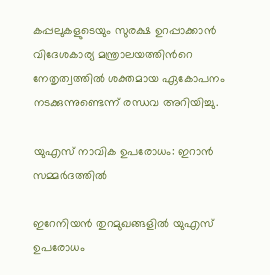കപ്പലുകളുടെയും സുരക്ഷ ഉറപ്പാക്കാൻ വിദേശകാര്യ മന്ത്രാലയത്തിന്‍റെ നേതൃത്വത്തിൽ ശക്തമായ ഏകോപനം നടക്കുന്നുണ്ടെന്ന് രന്ധവ അറിയിച്ചു.

യുഎസ് നാവിക ഉപരോധം: ഇറാൻ സമ്മർദത്തിൽ

ഇറേനിയൻ തുറമുഖങ്ങളിൽ യുഎസ് ഉപരോധം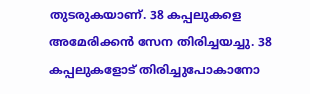തുടരുകയാണ്. 38 കപ്പലുകളെ അമേരിക്കൻ സേന തിരിച്ചയച്ചു. 38 കപ്പലുകളോട് തിരിച്ചുപോകാനോ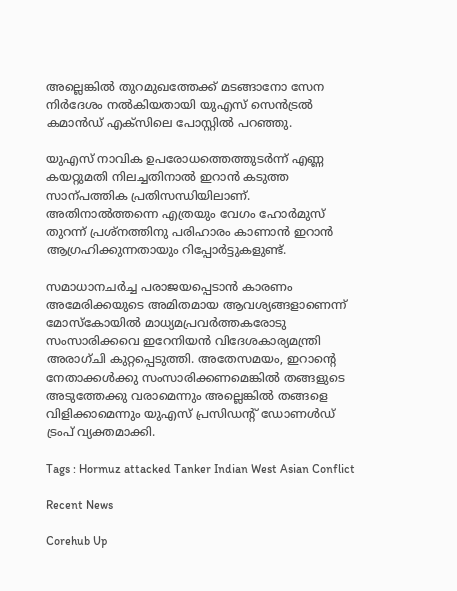അല്ലെങ്കിൽ തുറമുഖത്തേക്ക് മടങ്ങാനോ സേന നിർദേശം നൽകിയതായി യുഎസ് സെൻട്രൽ കമാൻഡ് എക്സിലെ പോസ്റ്റിൽ പറഞ്ഞു.

യുഎസ് നാവിക ഉപരോധത്തെത്തുടർന്ന് എണ്ണ കയറ്റുമതി നിലച്ചതിനാൽ ഇറാൻ കടുത്ത സാന്പത്തിക പ്രതിസന്ധിയിലാണ്. അതിനാൽത്തന്നെ എത്രയും വേഗം ഹോർമുസ് തുറന്ന് പ്രശ്നത്തിനു പരിഹാരം കാണാൻ ഇറാൻ ആഗ്രഹിക്കുന്നതായും റിപ്പോർട്ടുകളുണ്ട്.

സമാധാനചർച്ച പരാജയപ്പെടാൻ കാരണം അമേരിക്കയുടെ അമിതമായ ആവശ്യങ്ങളാണെന്ന് മോസ്കോയിൽ മാധ്യമപ്രവർത്തകരോടു സംസാരിക്കവെ ഇറേനിയൻ വിദേശകാര്യമന്ത്രി അരാഗ്ചി കുറ്റപ്പെടുത്തി. അതേസമയം, ഇറാന്‍റെ നേതാക്കൾക്കു സംസാരിക്കണമെങ്കിൽ തങ്ങളുടെ അടുത്തേക്കു വരാമെന്നും അല്ലെങ്കിൽ തങ്ങളെ വിളിക്കാമെന്നും യുഎസ് പ്രസിഡന്‍റ് ഡോണൾഡ് ട്രംപ് വ്യക്തമാക്കി.

Tags : Hormuz attacked Tanker Indian West Asian Conflict

Recent News

Corehub Up